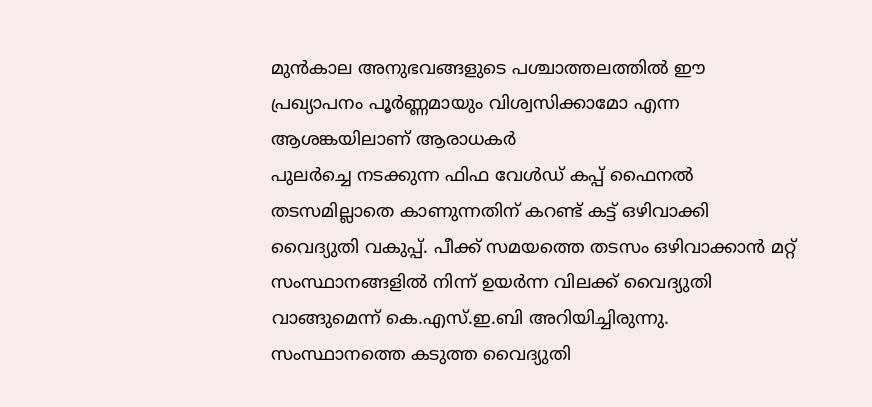മുൻകാല അനുഭവങ്ങളുടെ പശ്ചാത്തലത്തിൽ ഈ പ്രഖ്യാപനം പൂർണ്ണമായും വിശ്വസിക്കാമോ എന്ന ആശങ്കയിലാണ് ആരാധകർ
പുലർച്ചെ നടക്കുന്ന ഫിഫ വേൾഡ് കപ്പ് ഫൈനൽ തടസമില്ലാതെ കാണുന്നതിന് കറണ്ട് കട്ട് ഒഴിവാക്കി വൈദ്യുതി വകുപ്പ്. പീക്ക് സമയത്തെ തടസം ഒഴിവാക്കാൻ മറ്റ് സംസ്ഥാനങ്ങളിൽ നിന്ന് ഉയർന്ന വിലക്ക് വൈദ്യുതി വാങ്ങുമെന്ന് കെ.എസ്.ഇ.ബി അറിയിച്ചിരുന്നു.
സംസ്ഥാനത്തെ കടുത്ത വൈദ്യുതി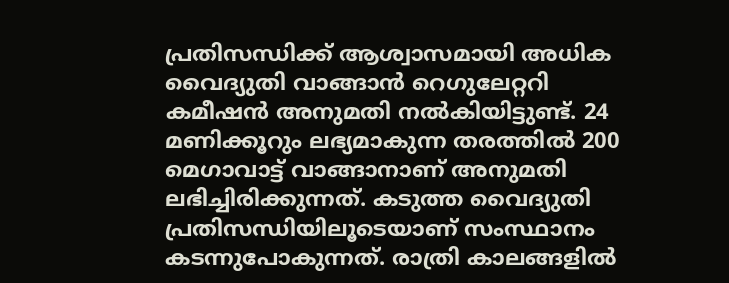പ്രതിസന്ധിക്ക് ആശ്വാസമായി അധിക വൈദ്യുതി വാങ്ങാൻ റെഗുലേറ്ററി കമീഷൻ അനുമതി നൽകിയിട്ടുണ്ട്. 24 മണിക്കൂറും ലഭ്യമാകുന്ന തരത്തിൽ 200 മെഗാവാട്ട് വാങ്ങാനാണ് അനുമതി ലഭിച്ചിരിക്കുന്നത്. കടുത്ത വൈദ്യുതി പ്രതിസന്ധിയിലൂടെയാണ് സംസ്ഥാനം കടന്നുപോകുന്നത്. രാത്രി കാലങ്ങളിൽ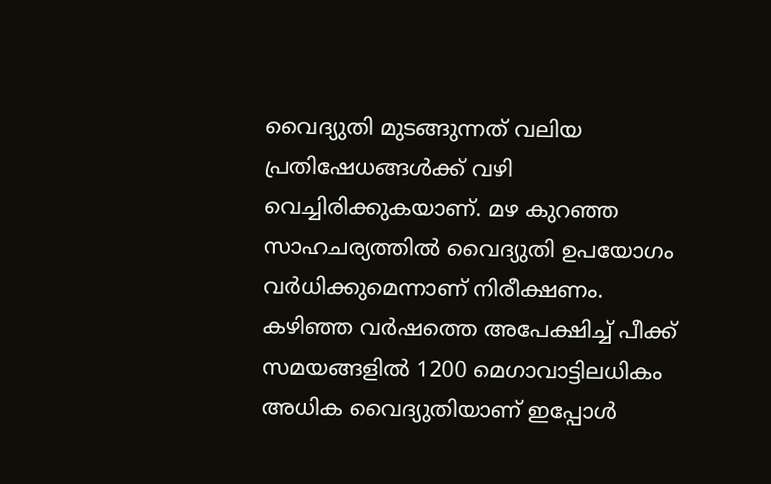വൈദ്യുതി മുടങ്ങുന്നത് വലിയ പ്രതിഷേധങ്ങൾക്ക് വഴി വെച്ചിരിക്കുകയാണ്. മഴ കുറഞ്ഞ സാഹചര്യത്തിൽ വൈദ്യുതി ഉപയോഗം വർധിക്കുമെന്നാണ് നിരീക്ഷണം.
കഴിഞ്ഞ വർഷത്തെ അപേക്ഷിച്ച് പീക്ക് സമയങ്ങളിൽ 1200 മെഗാവാട്ടിലധികം അധിക വൈദ്യുതിയാണ് ഇപ്പോൾ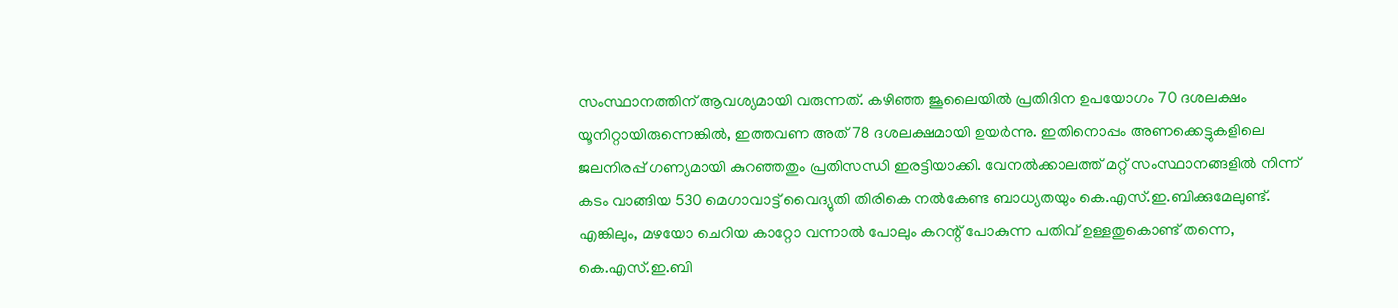സംസ്ഥാനത്തിന് ആവശ്യമായി വരുന്നത്. കഴിഞ്ഞ ജൂലൈയിൽ പ്രതിദിന ഉപയോഗം 70 ദശലക്ഷം യൂനിറ്റായിരുന്നെങ്കിൽ, ഇത്തവണ അത് 78 ദശലക്ഷമായി ഉയർന്നു. ഇതിനൊപ്പം അണക്കെട്ടുകളിലെ ജലനിരപ്പ് ഗണ്യമായി കുറഞ്ഞതും പ്രതിസന്ധി ഇരട്ടിയാക്കി. വേനൽക്കാലത്ത് മറ്റ് സംസ്ഥാനങ്ങളിൽ നിന്ന് കടം വാങ്ങിയ 530 മെഗാവാട്ട് വൈദ്യുതി തിരികെ നൽകേണ്ട ബാധ്യതയും കെ.എസ്.ഇ.ബിക്കുമേലുണ്ട്.
എങ്കിലും, മഴയോ ചെറിയ കാറ്റോ വന്നാൽ പോലും കറന്റ് പോകുന്ന പതിവ് ഉള്ളതുകൊണ്ട് തന്നെ, കെ.എസ്.ഇ.ബി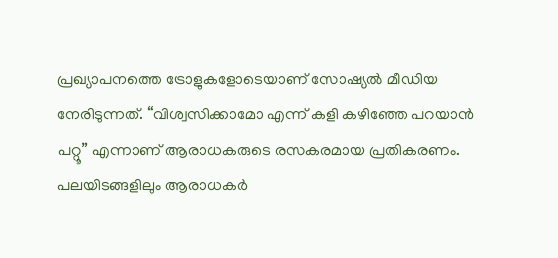പ്രഖ്യാപനത്തെ ട്രോളുകളോടെയാണ് സോഷ്യൽ മീഡിയ നേരിടുന്നത്. “വിശ്വസിക്കാമോ എന്ന് കളി കഴിഞ്ഞേ പറയാൻ പറ്റൂ” എന്നാണ് ആരാധകരുടെ രസകരമായ പ്രതികരണം. പലയിടങ്ങളിലും ആരാധകർ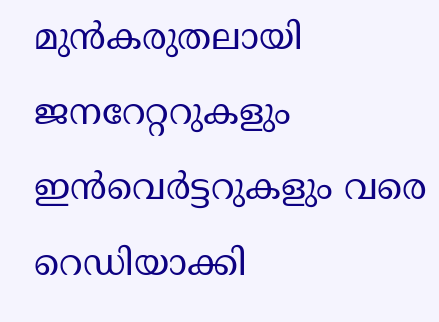മുൻകരുതലായി ജനറേറ്ററുകളും ഇൻവെർട്ടറുകളും വരെ റെഡിയാക്കി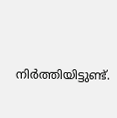നിർത്തിയിട്ടുണ്ട്.